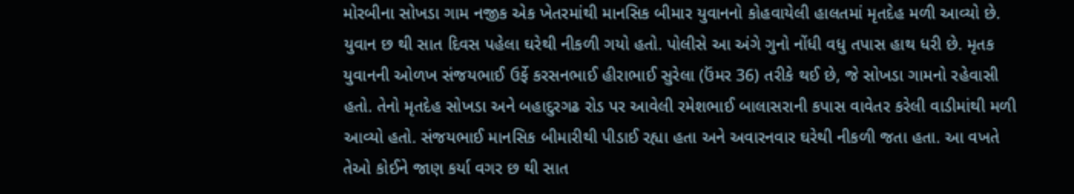મોરબીના સોખડા ગામ નજીક એક ખેતરમાંથી માનસિક બીમાર યુવાનનો કોહવાયેલી હાલતમાં મૃતદેહ મળી આવ્યો છે. યુવાન છ થી સાત દિવસ પહેલા ઘરેથી નીકળી ગયો હતો. પોલીસે આ અંગે ગુનો નોંધી વધુ તપાસ હાથ ધરી છે. મૃતક યુવાનની ઓળખ સંજયભાઈ ઉર્ફે કરસનભાઈ હીરાભાઈ સુરેલા (ઉંમર 36) તરીકે થઈ છે, જે સોખડા ગામનો રહેવાસી હતો. તેનો મૃતદેહ સોખડા અને બહાદુરગઢ રોડ પર આવેલી રમેશભાઈ બાલાસરાની કપાસ વાવેતર કરેલી વાડીમાંથી મળી આવ્યો હતો. સંજયભાઈ માનસિક બીમારીથી પીડાઈ રહ્યા હતા અને અવારનવાર ઘરેથી નીકળી જતા હતા. આ વખતે તેઓ કોઈને જાણ કર્યા વગર છ થી સાત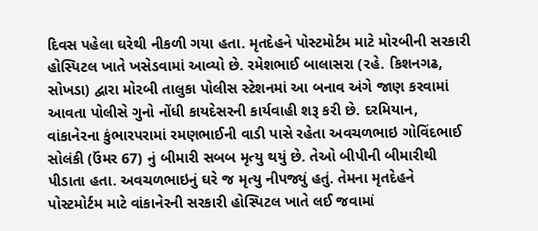દિવસ પહેલા ઘરેથી નીકળી ગયા હતા. મૃતદેહને પોસ્ટમોર્ટમ માટે મોરબીની સરકારી હોસ્પિટલ ખાતે ખસેડવામાં આવ્યો છે. રમેશભાઈ બાલાસરા (રહે. કિશનગઢ, સોખડા) દ્વારા મોરબી તાલુકા પોલીસ સ્ટેશનમાં આ બનાવ અંગે જાણ કરવામાં આવતા પોલીસે ગુનો નોંધી કાયદેસરની કાર્યવાહી શરૂ કરી છે. દરમિયાન, વાંકાનેરના કુંભારપરામાં રમણભાઈની વાડી પાસે રહેતા અવચળભાઇ ગોવિંદભાઈ સોલંકી (ઉંમર 67) નું બીમારી સબબ મૃત્યુ થયું છે. તેઓ બીપીની બીમારીથી પીડાતા હતા. અવચળભાઇનું ઘરે જ મૃત્યુ નીપજ્યું હતું. તેમના મૃતદેહને પોસ્ટમોર્ટમ માટે વાંકાનેરની સરકારી હોસ્પિટલ ખાતે લઈ જવામાં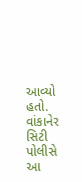આવ્યો હતો. વાંકાનેર સિટી પોલીસે આ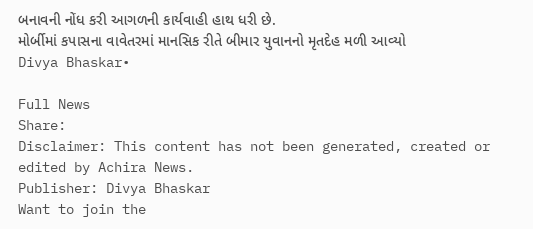બનાવની નોંધ કરી આગળની કાર્યવાહી હાથ ધરી છે.
મોર્બીમાં કપાસના વાવેતરમાં માનસિક રીતે બીમાર યુવાનનો મૃતદેહ મળી આવ્યો
Divya Bhaskar•

Full News
Share:
Disclaimer: This content has not been generated, created or edited by Achira News.
Publisher: Divya Bhaskar
Want to join the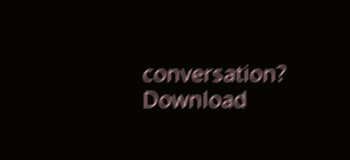conversation?
Download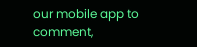our mobile app to comment,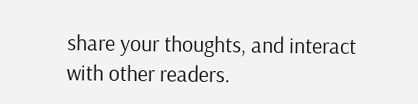share your thoughts, and interact with other readers.